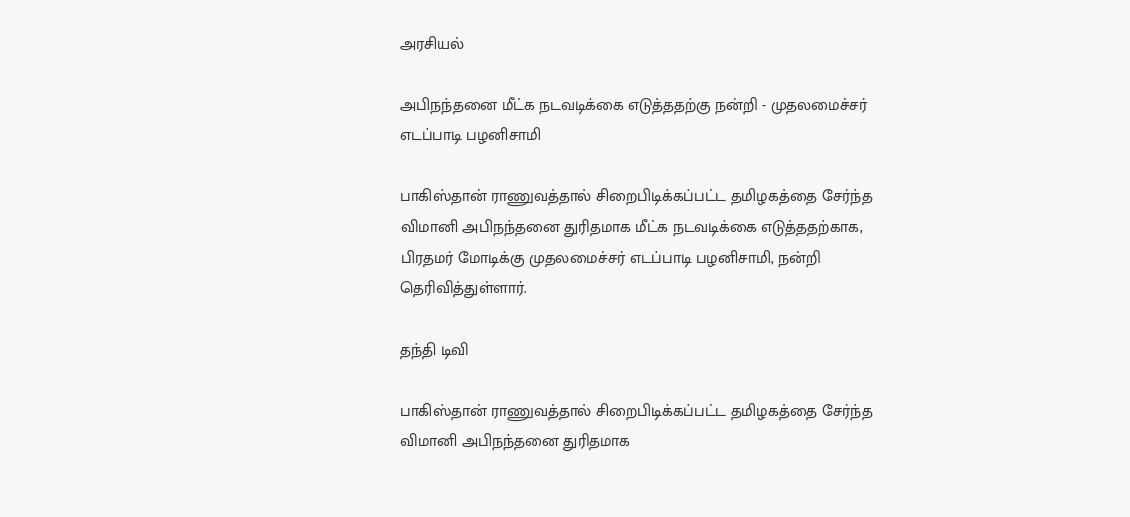அரசியல்

அபிநந்தனை மீட்க நடவடிக்கை எடுத்ததற்கு நன்றி - முதலமைச்சர் எடப்பாடி பழனிசாமி

பாகிஸ்தான் ராணுவத்தால் சிறைபிடிக்கப்பட்ட தமிழகத்தை சேர்ந்த விமானி அபிநந்தனை துரிதமாக மீட்க நடவடிக்கை எடுத்ததற்காக, பிரதமர் மோடிக்கு முதலமைச்சர் எடப்பாடி பழனிசாமி, நன்றி தெரிவித்துள்ளார்.

தந்தி டிவி

பாகிஸ்தான் ராணுவத்தால் சிறைபிடிக்கப்பட்ட தமிழகத்தை சேர்ந்த விமானி அபிநந்தனை துரிதமாக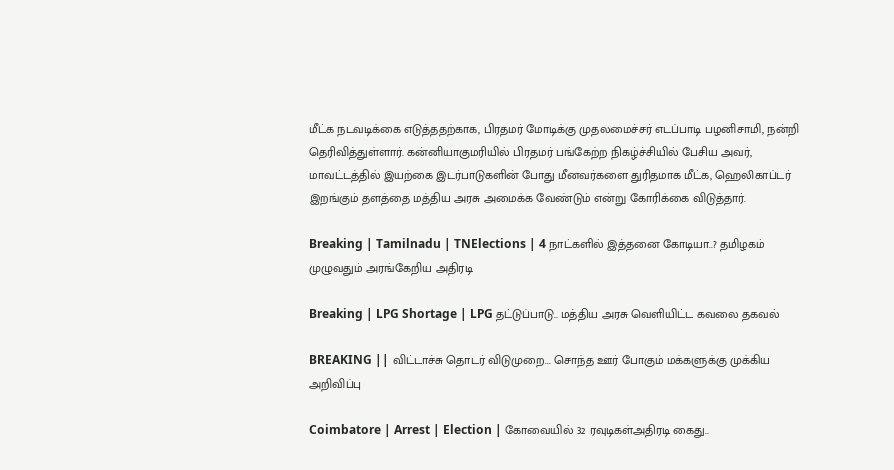மீட்க நடவடிக்கை எடுத்ததற்காக, பிரதமர் மோடிக்கு முதலமைச்சர் எடப்பாடி பழனிசாமி, நன்றி தெரிவித்துள்ளார். கன்னியாகுமரியில் பிரதமர் பங்கேற்ற நிகழ்ச்சியில் பேசிய அவர், மாவட்டத்தில் இயற்கை இடர்பாடுகளின் போது மீனவர்களை துரிதமாக மீட்க, ஹெலிகாப்டர் இறங்கும் தளத்தை மத்திய அரசு அமைக்க வேண்டும் என்று கோரிக்கை விடுத்தார்.

Breaking | Tamilnadu | TNElections | 4 நாட்களில் இத்தனை கோடியா..? தமிழகம் முழுவதும் அரங்கேறிய அதிரடி

Breaking | LPG Shortage | LPG தட்டுப்பாடு.. மத்திய அரசு வெளியிட்ட கவலை தகவல்

BREAKING || விட்டாச்சு தொடர் விடுமுறை... சொந்த ஊர் போகும் மக்களுக்கு முக்கிய அறிவிப்பு

Coimbatore | Arrest | Election | கோவையில் 32 ரவுடிகள்அதிரடி கைது..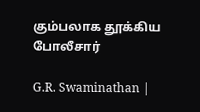கும்பலாக தூக்கிய போலீசார்

G.R. Swaminathan |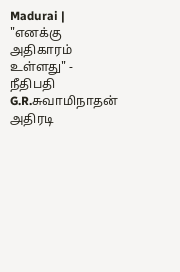Madurai | "எனக்கு அதிகாரம் உள்ளது" - நீதிபதி G.R.சுவாமிநாதன் அதிரடி